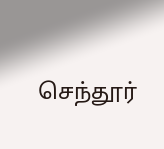செந்தூர்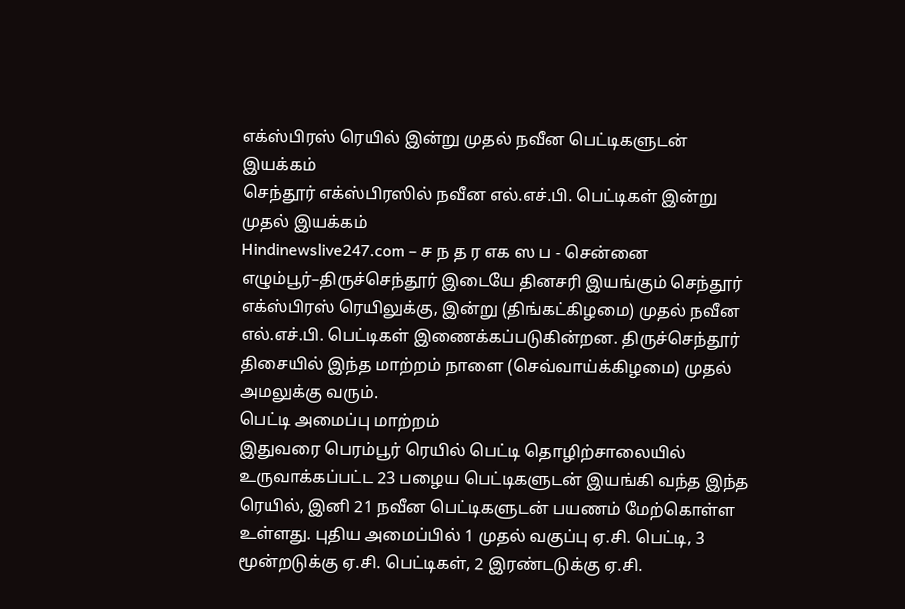எக்ஸ்பிரஸ் ரெயில் இன்று முதல் நவீன பெட்டிகளுடன் இயக்கம்
செந்தூர் எக்ஸ்பிரஸில் நவீன எல்.எச்.பி. பெட்டிகள் இன்று முதல் இயக்கம்
Hindinewslive247.com – ச ந த ர எக ஸ ப - சென்னை எழும்பூர்–திருச்செந்தூர் இடையே தினசரி இயங்கும் செந்தூர் எக்ஸ்பிரஸ் ரெயிலுக்கு, இன்று (திங்கட்கிழமை) முதல் நவீன எல்.எச்.பி. பெட்டிகள் இணைக்கப்படுகின்றன. திருச்செந்தூர் திசையில் இந்த மாற்றம் நாளை (செவ்வாய்க்கிழமை) முதல் அமலுக்கு வரும்.
பெட்டி அமைப்பு மாற்றம்
இதுவரை பெரம்பூர் ரெயில் பெட்டி தொழிற்சாலையில் உருவாக்கப்பட்ட 23 பழைய பெட்டிகளுடன் இயங்கி வந்த இந்த ரெயில், இனி 21 நவீன பெட்டிகளுடன் பயணம் மேற்கொள்ள உள்ளது. புதிய அமைப்பில் 1 முதல் வகுப்பு ஏ.சி. பெட்டி, 3 மூன்றடுக்கு ஏ.சி. பெட்டிகள், 2 இரண்டடுக்கு ஏ.சி.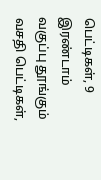பெட்டிகள், 9 இரண்டாம் வகுப்பு தூங்கும் வசதி பெட்டிகள்,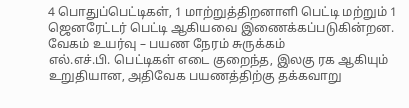4 பொதுப்பெட்டிகள், 1 மாற்றுத்திறனாளி பெட்டி மற்றும் 1 ஜெனரேட்டர் பெட்டி ஆகியவை இணைக்கப்படுகின்றன.
வேகம் உயர்வு – பயண நேரம் சுருக்கம்
எல்.எச்.பி. பெட்டிகள் எடை குறைந்த, இலகு ரக ஆகியும் உறுதியான, அதிவேக பயணத்திற்கு தக்கவாறு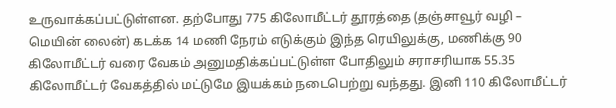உருவாக்கப்பட்டுள்ளன. தற்போது 775 கிலோமீட்டர் தூரத்தை (தஞ்சாவூர் வழி – மெயின் லைன்) கடக்க 14 மணி நேரம் எடுக்கும் இந்த ரெயிலுக்கு, மணிக்கு 90 கிலோமீட்டர் வரை வேகம் அனுமதிக்கப்பட்டுள்ள போதிலும் சராசரியாக 55.35 கிலோமீட்டர் வேகத்தில் மட்டுமே இயக்கம் நடைபெற்று வந்தது. இனி 110 கிலோமீட்டர்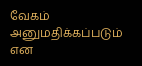வேகம் அனுமதிக்கப்படும் என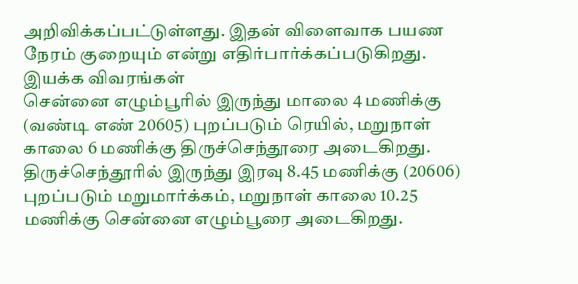அறிவிக்கப்பட்டுள்ளது. இதன் விளைவாக பயண நேரம் குறையும் என்று எதிர்பார்க்கப்படுகிறது.
இயக்க விவரங்கள்
சென்னை எழும்பூரில் இருந்து மாலை 4 மணிக்கு (வண்டி எண் 20605) புறப்படும் ரெயில், மறுநாள் காலை 6 மணிக்கு திருச்செந்தூரை அடைகிறது. திருச்செந்தூரில் இருந்து இரவு 8.45 மணிக்கு (20606) புறப்படும் மறுமார்க்கம், மறுநாள் காலை 10.25 மணிக்கு சென்னை எழும்பூரை அடைகிறது.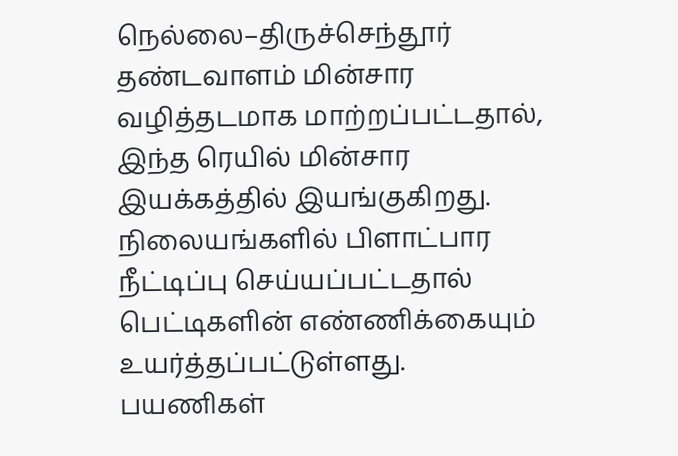நெல்லை–திருச்செந்தூர் தண்டவாளம் மின்சார வழித்தடமாக மாற்றப்பட்டதால், இந்த ரெயில் மின்சார இயக்கத்தில் இயங்குகிறது. நிலையங்களில் பிளாட்பார நீட்டிப்பு செய்யப்பட்டதால் பெட்டிகளின் எண்ணிக்கையும் உயர்த்தப்பட்டுள்ளது.
பயணிகள்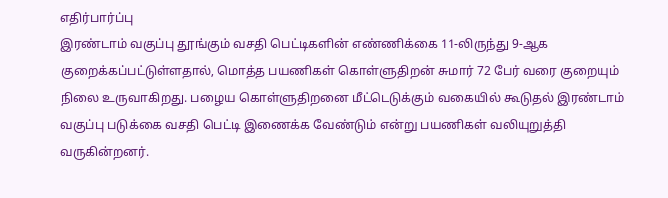எதிர்பார்ப்பு
இரண்டாம் வகுப்பு தூங்கும் வசதி பெட்டிகளின் எண்ணிக்கை 11-லிருந்து 9-ஆக குறைக்கப்பட்டுள்ளதால், மொத்த பயணிகள் கொள்ளுதிறன் சுமார் 72 பேர் வரை குறையும் நிலை உருவாகிறது. பழைய கொள்ளுதிறனை மீட்டெடுக்கும் வகையில் கூடுதல் இரண்டாம் வகுப்பு படுக்கை வசதி பெட்டி இணைக்க வேண்டும் என்று பயணிகள் வலியுறுத்தி வருகின்றனர்.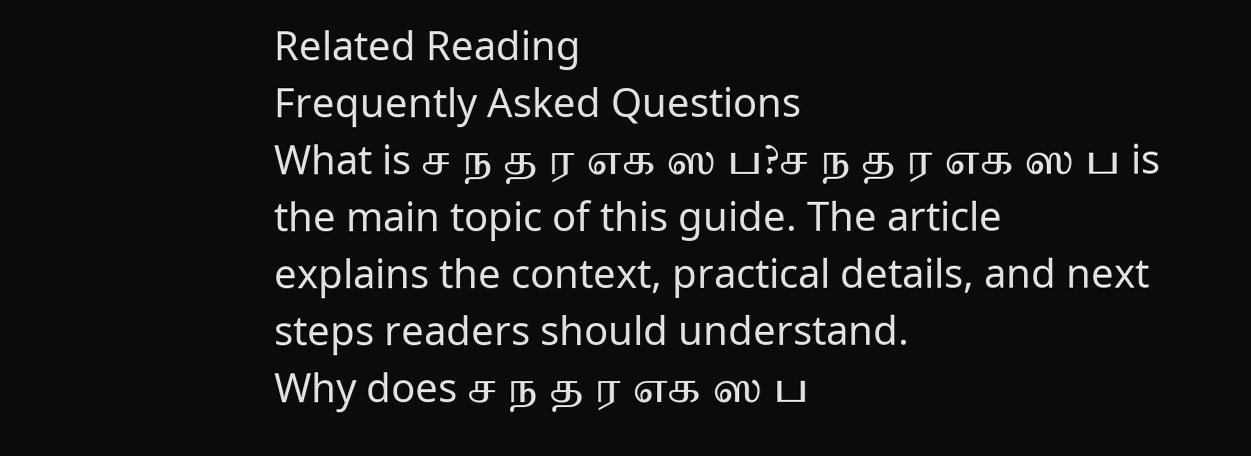Related Reading
Frequently Asked Questions
What is ச ந த ர எக ஸ ப?ச ந த ர எக ஸ ப is the main topic of this guide. The article explains the context, practical details, and next steps readers should understand.
Why does ச ந த ர எக ஸ ப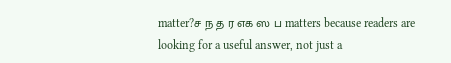matter?ச ந த ர எக ஸ ப matters because readers are looking for a useful answer, not just a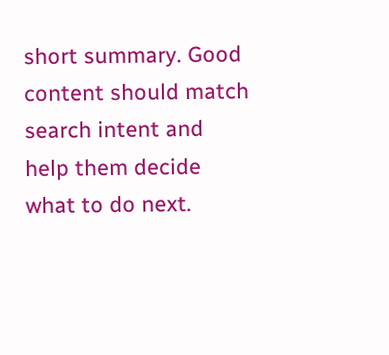short summary. Good content should match search intent and help them decide what to do next.